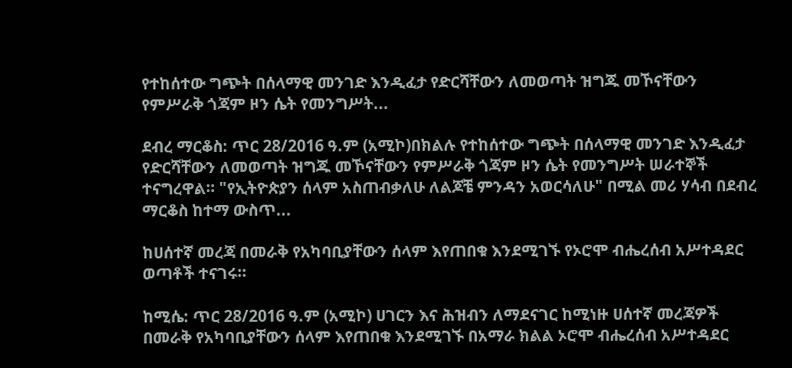የተከሰተው ግጭት በሰላማዊ መንገድ እንዲፈታ የድርሻቸውን ለመወጣት ዝግጁ መኾናቸውን የምሥራቅ ጎጃም ዞን ሴት የመንግሥት...

ደብረ ማርቆስ: ጥር 28/2016 ዓ.ም (አሚኮ)በክልሉ የተከሰተው ግጭት በሰላማዊ መንገድ እንዲፈታ የድርሻቸውን ለመወጣት ዝግጁ መኾናቸውን የምሥራቅ ጎጃም ዞን ሴት የመንግሥት ሠራተኞች ተናግረዋል። "የኢትዮጵያን ሰላም አስጠብቃለሁ ለልጆቼ ምንዳን አወርሳለሁ" በሚል መሪ ሃሳብ በደብረ ማርቆስ ከተማ ውስጥ...

ከሀሰተኛ መረጃ በመራቅ የአካባቢያቸውን ሰላም እየጠበቁ እንደሚገኙ የኦሮሞ ብሔረሰብ አሥተዳደር ወጣቶች ተናገሩ።

ከሚሴ: ጥር 28/2016 ዓ.ም (አሚኮ) ሀገርን እና ሕዝብን ለማደናገር ከሚነዙ ሀሰተኛ መረጃዎች በመራቅ የአካባቢያቸውን ሰላም እየጠበቁ እንደሚገኙ በአማራ ክልል ኦሮሞ ብሔረሰብ አሥተዳደር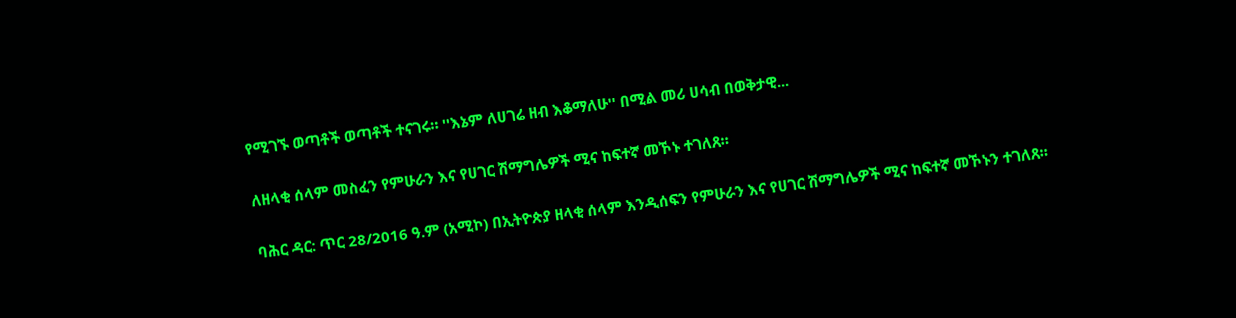የሚገኙ ወጣቶች ወጣቶች ተናገሩ። ''እኔም ለሀገሬ ዘብ እቆማለሁ'' በሚል መሪ ሀሳብ በወቅታዊ...

ለዘላቂ ሰላም መስፈን የምሁራን እና የሀገር ሽማግሌዎች ሚና ከፍተኛ መኾኑ ተገለጸ።

ባሕር ዳር: ጥር 28/2016 ዓ.ም (አሚኮ) በኢትዮጵያ ዘላቂ ሰላም እንዲሰፍን የምሁራን እና የሀገር ሽማግሌዎች ሚና ከፍተኛ መኾኑን ተገለጸ።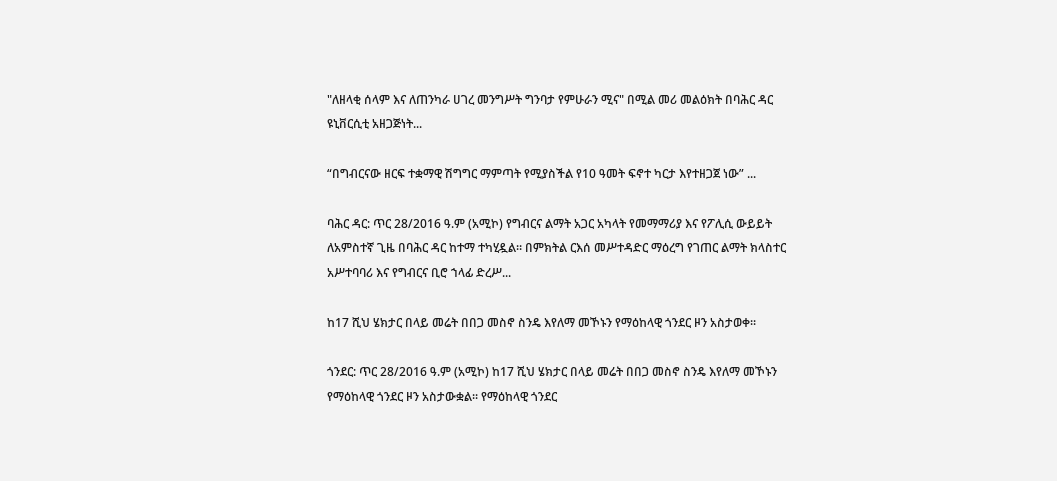"ለዘላቂ ሰላም እና ለጠንካራ ሀገረ መንግሥት ግንባታ የምሁራን ሚና" በሚል መሪ መልዕክት በባሕር ዳር ዩኒቨርሲቲ አዘጋጅነት...

“በግብርናው ዘርፍ ተቋማዊ ሽግግር ማምጣት የሚያስችል የ10 ዓመት ፍኖተ ካርታ እየተዘጋጀ ነው” ...

ባሕር ዳር: ጥር 28/2016 ዓ.ም (አሚኮ) የግብርና ልማት አጋር አካላት የመማማሪያ እና የፖሊሲ ውይይት ለአምስተኛ ጊዜ በባሕር ዳር ከተማ ተካሂዷል። በምክትል ርእሰ መሥተዳድር ማዕረግ የገጠር ልማት ክላስተር አሥተባባሪ እና የግብርና ቢሮ ኀላፊ ድረሥ...

ከ17 ሺህ ሄክታር በላይ መሬት በበጋ መስኖ ስንዴ እየለማ መኾኑን የማዕከላዊ ጎንደር ዞን አስታወቀ፡፡

ጎንደር: ጥር 28/2016 ዓ.ም (አሚኮ) ከ17 ሺህ ሄክታር በላይ መሬት በበጋ መስኖ ስንዴ እየለማ መኾኑን የማዕከላዊ ጎንደር ዞን አስታውቋል፡፡ የማዕከላዊ ጎንደር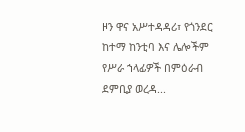ዞን ዋና አሥተዳዳሪ፣ የጎንደር ከተማ ከንቲባ እና ሌሎችም የሥራ ኀላፊዎች በምዕራብ ደምቢያ ወረዳ...